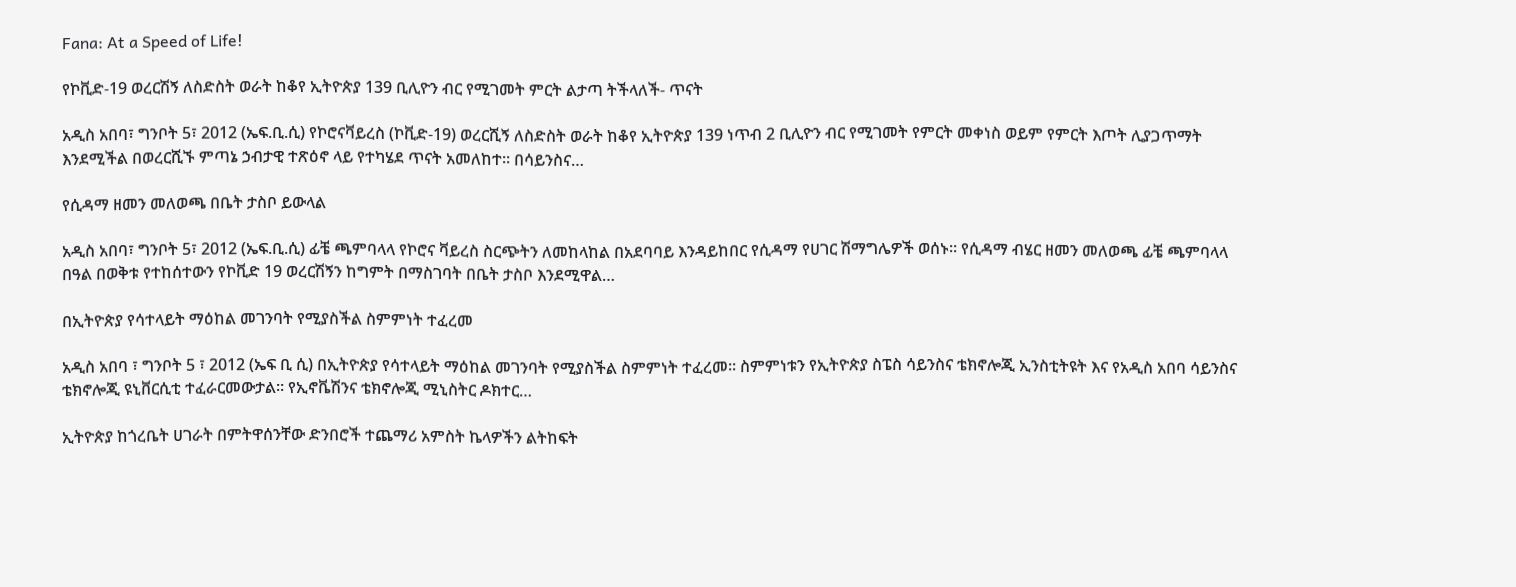Fana: At a Speed of Life!

የኮቪድ-19 ወረርሽኝ ለስድስት ወራት ከቆየ ኢትዮጵያ 139 ቢሊዮን ብር የሚገመት ምርት ልታጣ ትችላለች- ጥናት

አዲስ አበባ፣ ግንቦት 5፣ 2012 (ኤፍ.ቢ.ሲ) የኮሮናቫይረስ (ኮቪድ-19) ወረርሺኝ ለስድስት ወራት ከቆየ ኢትዮጵያ 139 ነጥብ 2 ቢሊዮን ብር የሚገመት የምርት መቀነስ ወይም የምርት እጦት ሊያጋጥማት እንደሚችል በወረርሺኙ ምጣኔ ኃብታዊ ተጽዕኖ ላይ የተካሄደ ጥናት አመለከተ። በሳይንስና…

የሲዳማ ዘመን መለወጫ በቤት ታስቦ ይውላል

አዲስ አበባ፣ ግንቦት 5፣ 2012 (ኤፍ.ቢ.ሲ) ፊቼ ጫምባላላ የኮሮና ቫይረስ ስርጭትን ለመከላከል በአደባባይ እንዳይከበር የሲዳማ የሀገር ሽማግሌዎች ወሰኑ። የሲዳማ ብሄር ዘመን መለወጫ ፊቼ ጫምባላላ በዓል በወቅቱ የተከሰተውን የኮቪድ 19 ወረርሽኝን ከግምት በማስገባት በቤት ታስቦ እንደሚዋል…

በኢትዮጵያ የሳተላይት ማዕከል መገንባት የሚያስችል ስምምነት ተፈረመ

አዲስ አበባ ፣ ግንቦት 5 ፣ 2012 (ኤፍ ቢ ሲ) በኢትዮጵያ የሳተላይት ማዕከል መገንባት የሚያስችል ስምምነት ተፈረመ። ስምምነቱን የኢትዮጵያ ስፔስ ሳይንስና ቴክኖሎጂ ኢንስቲትዩት እና የአዲስ አበባ ሳይንስና ቴክኖሎጂ ዩኒቨርሲቲ ተፈራርመውታል። የኢኖቬሽንና ቴክኖሎጂ ሚኒስትር ዶክተር…

ኢትዮጵያ ከጎረቤት ሀገራት በምትዋሰንቸው ድንበሮች ተጨማሪ አምስት ኬላዎችን ልትከፍት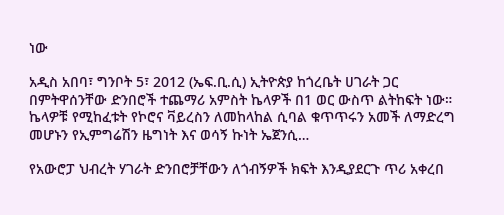ነው

አዲስ አበባ፣ ግንቦት 5፣ 2012 (ኤፍ.ቢ.ሲ) ኢትዮጵያ ከጎረቤት ሀገራት ጋር በምትዋሰንቸው ድንበሮች ተጨማሪ አምስት ኬላዎች በ1 ወር ውስጥ ልትከፍት ነው። ኬላዎቹ የሚከፈቱት የኮሮና ቫይረስን ለመከላከል ሲባል ቁጥጥሩን አመች ለማድረግ መሆኑን የኢምግሬሽን ዜግነት እና ወሳኝ ኩነት ኤጀንሲ…

የአውሮፓ ህብረት ሃገራት ድንበሮቻቸውን ለጎብኝዎች ክፍት እንዲያደርጉ ጥሪ አቀረበ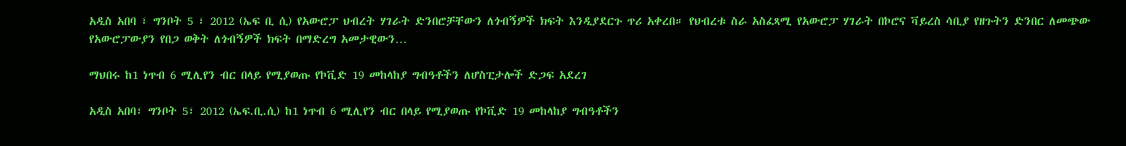አዲስ አበባ ፣ ግንቦት 5 ፣ 2012 (ኤፍ ቢ ሲ) የአውሮፓ ህብረት ሃገራት ድንበሮቻቸውን ለጎብኝዎች ክፍት እንዲያደርጉ ጥሪ አቀረበ። የህብረቱ ስራ አስፈጻሚ የአውሮፓ ሃገራት በኮሮና ቫይረስ ሳቢያ የዘጉትን ድንበር ለመጭው የአውሮፓውያን የበጋ ወቅት ለጎብኝዎች ክፍት በማድረግ አመታዊውን…

ማህበሩ ከ1 ነጥብ 6 ሚሊየን ብር በላይ የሚያወጡ የኮቪድ 19 መከላከያ ግብዓቶችን ለሆስፒታሎች ድጋፍ አደረገ

አዲስ አበባ፣ ግንቦት 5፣ 2012 (ኤፍ.ቢ.ሲ) ከ1 ነጥብ 6 ሚሊየን ብር በላይ የሚያወጡ የኮቪድ 19 መከላከያ ግብዓቶችን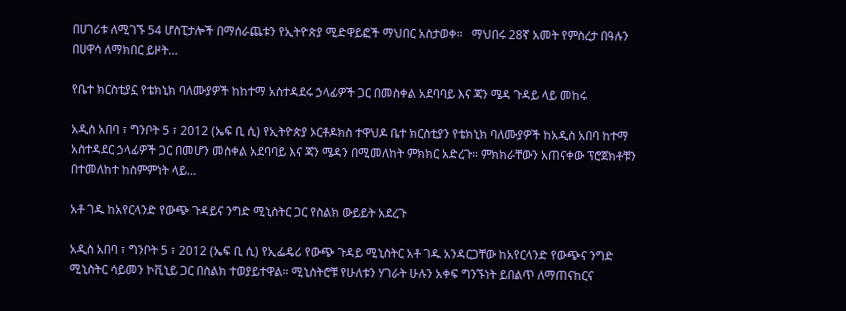በሀገሪቱ ለሚገኙ 54 ሆስፒታሎች በማሰራጨቱን የኢትዮጵያ ሚድዋይፎች ማህበር አስታወቀ።   ማህበሩ 28ኛ አመት የምስረታ በዓሉን በሀዋሳ ለማክበር ይዞት…

የቤተ ክርስቲያኗ የቴክኒክ ባለሙያዎች ከከተማ አስተዳደሩ ኃላፊዎች ጋር በመስቀል አደባባይ እና ጃን ሜዳ ጉዳይ ላይ መከሩ

አዲስ አበባ ፣ ግንቦት 5 ፣ 2012 (ኤፍ ቢ ሲ) የኢትዮጵያ ኦርቶዶክስ ተዋህዶ ቤተ ክርስቲያን የቴክኒክ ባለሙያዎች ከአዲስ አበባ ከተማ አስተዳደር ኃላፊዎች ጋር በመሆን መስቀል አደባባይ እና ጃን ሜዳን በሚመለከት ምክክር አድረጉ። ምክክራቸውን አጠናቀው ፕሮጀክቶቹን በተመለከተ ከስምምነት ላይ…

አቶ ገዱ ከአየርላንድ የውጭ ጉዳይና ንግድ ሚኒስትር ጋር የስልክ ውይይት አደረጉ

አዲስ አበባ ፣ ግንቦት 5 ፣ 2012 (ኤፍ ቢ ሲ) የኢፌዴሪ የውጭ ጉዳይ ሚኒስትር አቶ ገዱ አንዳርጋቸው ከአየርላንድ የውጭና ንግድ ሚኒስትር ሳይመን ኮቪኒይ ጋር በስልክ ተወያይተዋል። ሚኒስትሮቹ የሁለቱን ሃገራት ሁሉን አቀፍ ግንኙነት ይበልጥ ለማጠናከርና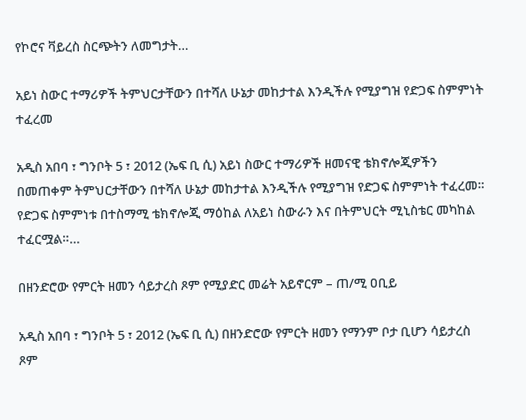የኮሮና ቫይረስ ስርጭትን ለመግታት…

አይነ ስውር ተማሪዎች ትምህርታቸውን በተሻለ ሁኔታ መከታተል እንዲችሉ የሚያግዝ የድጋፍ ስምምነት ተፈረመ

አዲስ አበባ ፣ ግንቦት 5 ፣ 2012 (ኤፍ ቢ ሲ) አይነ ስውር ተማሪዎች ዘመናዊ ቴክኖሎጂዎችን በመጠቀም ትምህርታቸውን በተሻለ ሁኔታ መከታተል እንዲችሉ የሚያግዝ የድጋፍ ስምምነት ተፈረመ። የድጋፍ ስምምነቱ በተስማሚ ቴክኖሎጂ ማዕከል ለአይነ ስውራን እና በትምህርት ሚኒስቴር መካከል ተፈርሟል።…

በዘንድሮው የምርት ዘመን ሳይታረስ ጾም የሚያድር መሬት አይኖርም – ጠ/ሚ ዐቢይ

አዲስ አበባ ፣ ግንቦት 5 ፣ 2012 (ኤፍ ቢ ሲ) በዘንድሮው የምርት ዘመን የማንም ቦታ ቢሆን ሳይታረስ ጾም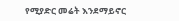የሚያድር መሬት እንደማይኖር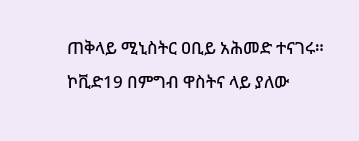ጠቅላይ ሚኒስትር ዐቢይ አሕመድ ተናገሩ። ኮቪድ19 በምግብ ዋስትና ላይ ያለው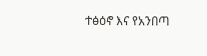ተፅዕኖ እና የአንበጣ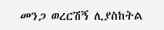መንጋ ወረርሽኝ ሊያስከትል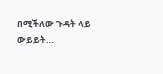በሚችለው ጉዳት ላይ ውይይት…